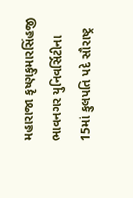મહારાજા કૃષ્ણકુમારસિંહજી ભાવનગર યુનિવર્સિટીના 15માં કુલપતિ પદે સૌરાષ્ટ્ર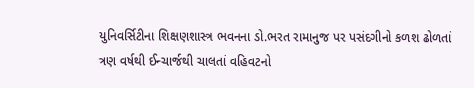યુનિવર્સિટીના શિક્ષણશાસ્ત્ર ભવનના ડો.ભરત રામાનુજ પર પસંદગીનો કળશ ઢોળતાં ત્રણ વર્ષથી ઈન્ચાર્જથી ચાલતાં વહિવટનો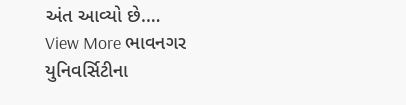અંત આવ્યો છે.…
View More ભાવનગર યુનિવર્સિટીના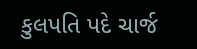કુલપતિ પદે ચાર્જ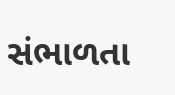સંભાળતા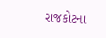રાજકોટના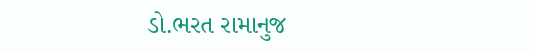ડો.ભરત રામાનુજ